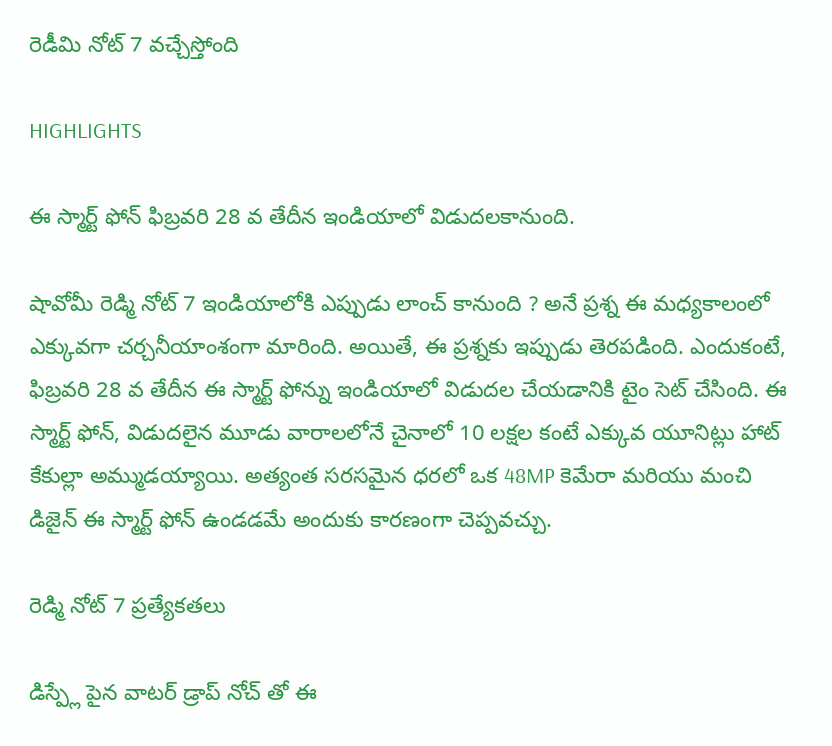రెడీమి నోట్ 7 వచ్చేస్తోంది

HIGHLIGHTS

ఈ స్మార్ట్ ఫోన్ ఫిబ్రవరి 28 వ తేదీన ఇండియాలో విడుదలకానుంది.

షావోమీ రెడ్మి నోట్ 7 ఇండియాలోకి ఎప్పుడు లాంచ్ కానుంది ? అనే ప్రశ్న ఈ మధ్యకాలంలో ఎక్కువగా చర్చనీయాంశంగా మారింది. అయితే, ఈ ప్రశ్నకు ఇప్పుడు తెరపడింది. ఎందుకంటే, ఫిబ్రవరి 28 వ తేదీన ఈ స్మార్ట్ ఫోన్ను ఇండియాలో విడుదల చేయడానికి టైం సెట్ చేసింది. ఈ స్మార్ట్ ఫోన్, విడుదలైన మూడు వారాలలోనే చైనాలో 10 లక్షల కంటే ఎక్కువ యూనిట్లు హాట్ కేకుల్లా అమ్ముడయ్యాయి. అత్యంత సరసమైన ధరలో ఒక 48MP కెమేరా మరియు మంచి డిజైన్ ఈ స్మార్ట్ ఫోన్ ఉండడమే అందుకు కారణంగా చెప్పవచ్చు.

రెడ్మి నోట్ 7 ప్రత్యేకతలు

డిస్ప్లే పైన వాటర్ డ్రాప్ నోచ్ తో ఈ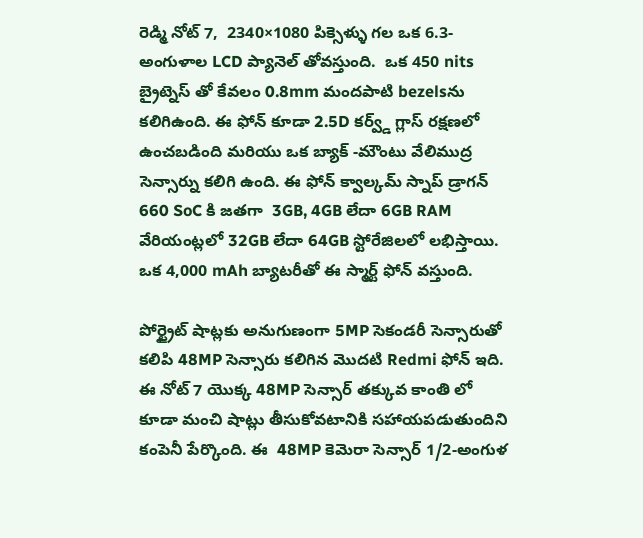రెడ్మి నోట్ 7,  2340×1080 పిక్సెళ్ళు గల ఒక 6.3-అంగుళాల LCD ప్యానెల్ తోవస్తుంది.  ఒక 450 nits బ్రైట్నెస్ తో కేవలం 0.8mm మందపాటి bezelsను కలిగిఉంది. ఈ ఫోన్ కూడా 2.5D కర్వ్డ్ గ్లాస్ రక్షణలో ఉంచబడింది మరియు ఒక బ్యాక్ -మౌంటు వేలిముద్ర సెన్సార్ను కలిగి ఉంది. ఈ ఫోన్ క్వాల్కమ్ స్నాప్ డ్రాగన్ 660 SoC కి జతగా  3GB, 4GB లేదా 6GB RAM వేరియంట్లలో 32GB లేదా 64GB స్టోరేజిలలో లభిస్తాయి. ఒక 4,000 mAh బ్యాటరీతో ఈ స్మార్ట్ ఫోన్ వస్తుంది.

పోర్ట్రైట్ షాట్లకు అనుగుణంగా 5MP సెకండరీ సెన్సారుతో కలిపి 48MP సెన్సారు కలిగిన మొదటి Redmi ఫోన్ ఇది. ఈ నోట్ 7 యొక్క 48MP సెన్సార్ తక్కువ కాంతి లో కూడా మంచి షాట్లు తీసుకోవటానికి సహాయపడుతుందిని  కంపెనీ పేర్కొంది. ఈ  48MP కెమెరా సెన్సార్ 1/2-అంగుళ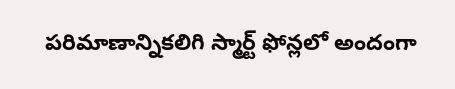పరిమాణాన్నికలిగి స్మార్ట్ ఫోన్లలో అందంగా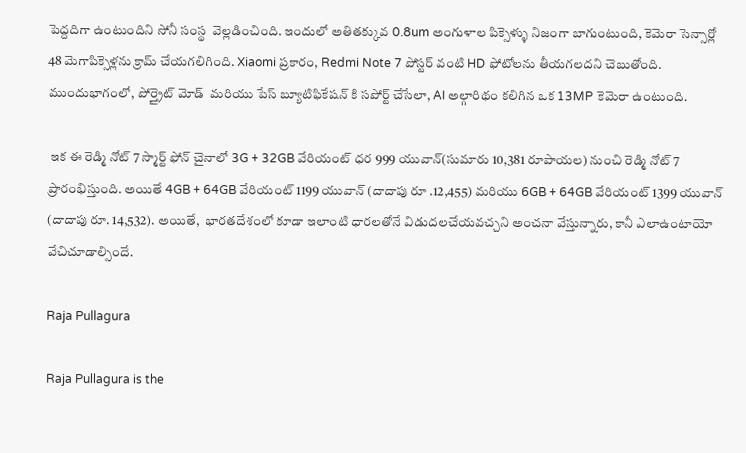పెద్దదిగా ఉంటుందిని సోనీ సంస్థ  వెల్లడించింది. ఇందులో అతితక్కువ 0.8um అంగుళాల పిక్సెళ్ళు నిజంగా బాగుంటుంది, కెమెరా సెన్సార్లో 48 మెగాపిక్సెళ్లను క్రామ్ చేయగలిగింది. Xiaomi ప్రకారం, Redmi Note 7 పోస్టర్ వంటి HD ఫోటోలను తీయగలదని చెబుతోంది. ముందుభాగంలో, పోర్త్రైట్ మోడ్  మరియు పేస్ బ్యూటిఫికేషన్ కి సపోర్ట్ చేసేలా, AI అల్గారిథం కలిగిన ఒక 13MP కెమెరా ఉంటుంది.

 ఇక ఈ రెడ్మి నోట్ 7 స్మార్ట్ ఫోన్ చైనాలో 3G + 32GB వేరియంట్ ధర 999 యువాన్(సుమారు 10,381 రూపాయల) నుంచి రెడ్మి నోట్ 7 ప్రారంభిస్తుంది. అయితే 4GB + 64GB వేరియంట్ 1199 యువాన్ (దాదాపు రూ .12,455) మరియు 6GB + 64GB వేరియంట్ 1399 యువాన్ (దాదాపు రూ. 14,532). అయితే,  భారతదేశంలో కూడా ఇలాంటి ధారలతోనే విడుదలచేయవచ్చని అంచనా వేస్తున్నారు, కానీ ఎలాఉంటాయో వేచిచూడాల్సిందే.

Raja Pullagura

Raja Pullagura is the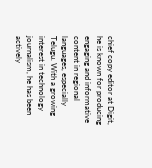chief copy editor at Digit, he is known for producing engaging and informative content in regional languages, especially Telugu. With a growing interest in technology journalism, he has been actively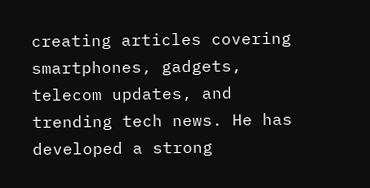creating articles covering smartphones, gadgets, telecom updates, and trending tech news. He has developed a strong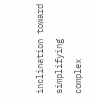inclination toward simplifying complex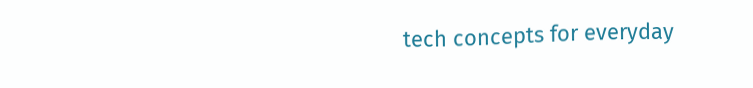tech concepts for everyday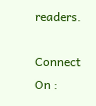readers.

Connect On :